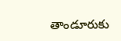తాండూరుకు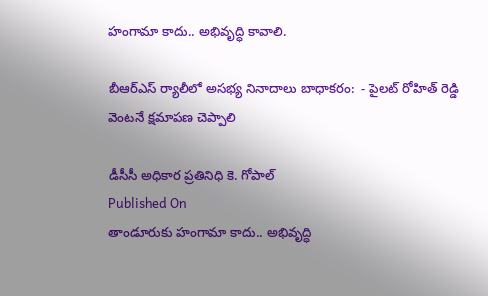హంగామా కాదు.. అభివృద్ధి కావాలి.

బీఆర్ఎస్ ర్యాలీలో అసభ్య నినాదాలు బాధాకరం:  - పైలట్ రోహిత్ రెడ్డి వెంటనే క్షమాపణ చెప్పాలి

డీసీసీ అధికార ప్రతినిధి కె. గోపాల్
Published On
తాండూరుకు హంగామా కాదు.. అభివృద్ధి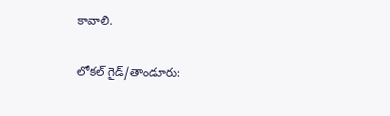కావాలి.

లోకల్ గైడ్/తాండూరు: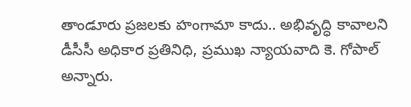తాండూరు ప్రజలకు హంగామా కాదు.. అభివృద్ధి కావాలని డీసీసీ అధికార ప్రతినిధి, ప్రముఖ న్యాయవాది కె. గోపాల్ అన్నారు.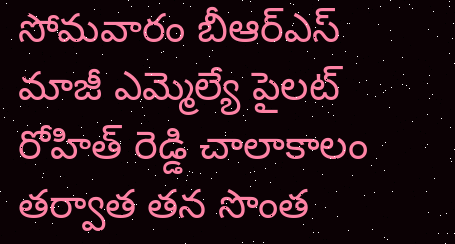సోమవారం బీఆర్ఎస్ మాజీ ఎమ్మెల్యే పైలట్ రోహిత్ రెడ్డి చాలాకాలం తర్వాత తన సొంత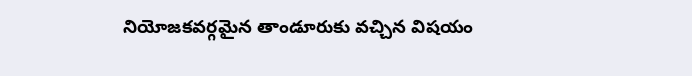నియోజకవర్గమైన తాండూరుకు వచ్చిన విషయం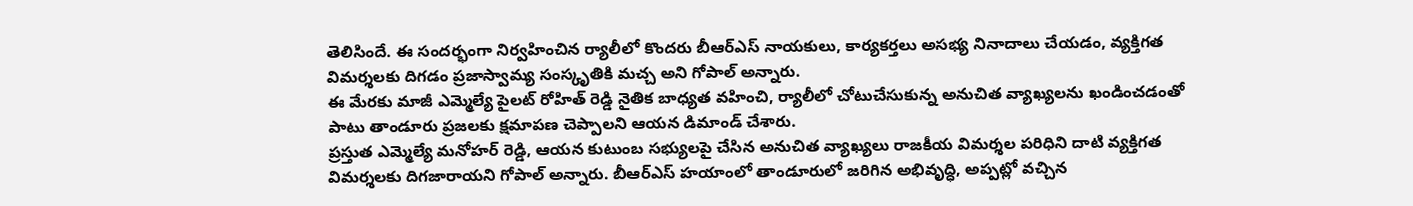తెలిసిందే. ఈ సందర్భంగా నిర్వహించిన ర్యాలీలో కొందరు బీఆర్ఎస్ నాయకులు, కార్యకర్తలు అసభ్య నినాదాలు చేయడం, వ్యక్తిగత విమర్శలకు దిగడం ప్రజాస్వామ్య సంస్కృతికి మచ్చ అని గోపాల్ అన్నారు.
ఈ మేరకు మాజీ ఎమ్మెల్యే పైలట్ రోహిత్ రెడ్డి నైతిక బాధ్యత వహించి, ర్యాలీలో చోటుచేసుకున్న అనుచిత వ్యాఖ్యలను ఖండించడంతో పాటు తాండూరు ప్రజలకు క్షమాపణ చెప్పాలని ఆయన డిమాండ్ చేశారు.
ప్రస్తుత ఎమ్మెల్యే మనోహర్ రెడ్డి, ఆయన కుటుంబ సభ్యులపై చేసిన అనుచిత వ్యాఖ్యలు రాజకీయ విమర్శల పరిధిని దాటి వ్యక్తిగత విమర్శలకు దిగజారాయని గోపాల్ అన్నారు. బీఆర్ఎస్ హయాంలో తాండూరులో జరిగిన అభివృద్ధి, అప్పట్లో వచ్చిన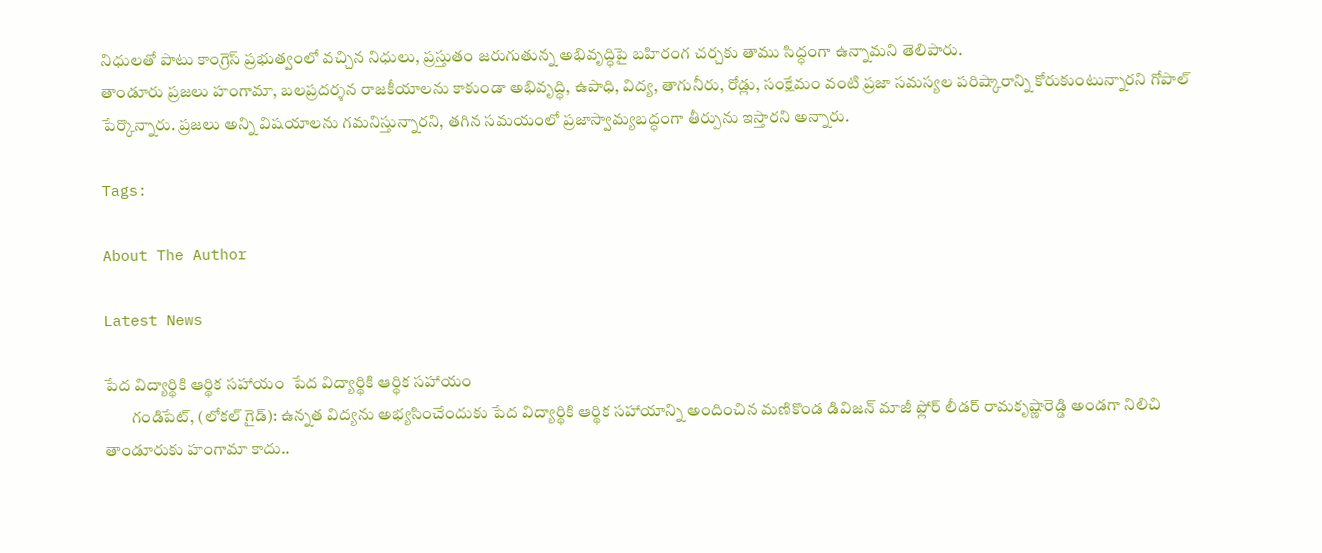నిధులతో పాటు కాంగ్రెస్ ప్రభుత్వంలో వచ్చిన నిధులు, ప్రస్తుతం జరుగుతున్న అభివృద్ధిపై బహిరంగ చర్చకు తాము సిద్ధంగా ఉన్నామని తెలిపారు.
తాండూరు ప్రజలు హంగామా, బలప్రదర్శన రాజకీయాలను కాకుండా అభివృద్ధి, ఉపాధి, విద్య, తాగునీరు, రోడ్లు, సంక్షేమం వంటి ప్రజా సమస్యల పరిష్కారాన్ని కోరుకుంటున్నారని గోపాల్ పేర్కొన్నారు. ప్రజలు అన్ని విషయాలను గమనిస్తున్నారని, తగిన సమయంలో ప్రజాస్వామ్యబద్ధంగా తీర్పును ఇస్తారని అన్నారు.

Tags:

About The Author

Latest News

పేద విద్యార్థికి ఆర్థిక సహాయం  పేద విద్యార్థికి ఆర్థిక సహాయం
        గండిపేట్, (లోకల్ గైడ్): ఉన్నత విద్యను అభ్యసించేందుకు పేద విద్యార్థికి ఆర్థిక సహాయాన్ని అందించిన మణికొండ డివిజన్ మాజీ ఫ్లోర్ లీడర్ రామకృష్ణారెడ్డి అండగా నిలిచి
తాండూరుకు హంగామా కాదు..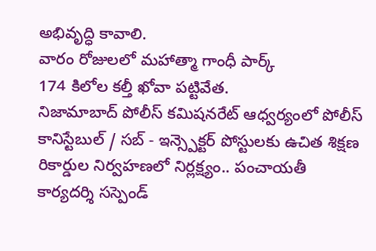అభివృద్ధి కావాలి.
వారం రోజులలో మహాత్మా గాంధీ పార్క్
174 కిలోల కల్తీ ఖోవా పట్టివేత.
నిజామాబాద్ పోలీస్ కమిషనరేట్ ఆధ్వర్యంలో పోలీస్  కానిస్టేబుల్ / సబ్ - ఇన్స్పెక్టర్ పోస్టులకు ఉచిత శిక్షణ
రికార్డుల నిర్వహణలో నిర్లక్ష్యం.. పంచాయతీ కార్యదర్శి సస్పెండ్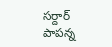సర్దార్ పాపన్న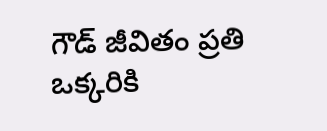గౌడ్ జీవితం ప్రతి ఒక్కరికి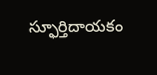స్ఫూర్తిదాయకం